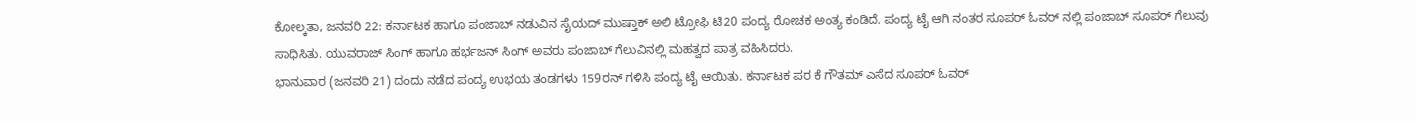ಕೋಲ್ಕತಾ, ಜನವರಿ 22: ಕರ್ನಾಟಕ ಹಾಗೂ ಪಂಜಾಬ್ ನಡುವಿನ ಸೈಯದ್ ಮುಷ್ತಾಕ್ ಅಲಿ ಟ್ರೋಫಿ ಟಿ20 ಪಂದ್ಯ ರೋಚಕ ಅಂತ್ಯ ಕಂಡಿದೆ. ಪಂದ್ಯ ಟೈ ಆಗಿ ನಂತರ ಸೂಪರ್ ಓವರ್ ನಲ್ಲಿ ಪಂಜಾಬ್ ಸೂಪರ್ ಗೆಲುವು ಸಾಧಿಸಿತು. ಯುವರಾಜ್ ಸಿಂಗ್ ಹಾಗೂ ಹರ್ಭಜನ್ ಸಿಂಗ್ ಅವರು ಪಂಜಾಬ್ ಗೆಲುವಿನಲ್ಲಿ ಮಹತ್ವದ ಪಾತ್ರ ವಹಿಸಿದರು.
ಭಾನುವಾರ (ಜನವರಿ 21) ದಂದು ನಡೆದ ಪಂದ್ಯ ಉಭಯ ತಂಡಗಳು 159ರನ್ ಗಳಿಸಿ ಪಂದ್ಯ ಟೈ ಆಯಿತು. ಕರ್ನಾಟಕ ಪರ ಕೆ ಗೌತಮ್ ಎಸೆದ ಸೂಪರ್ ಓವರ್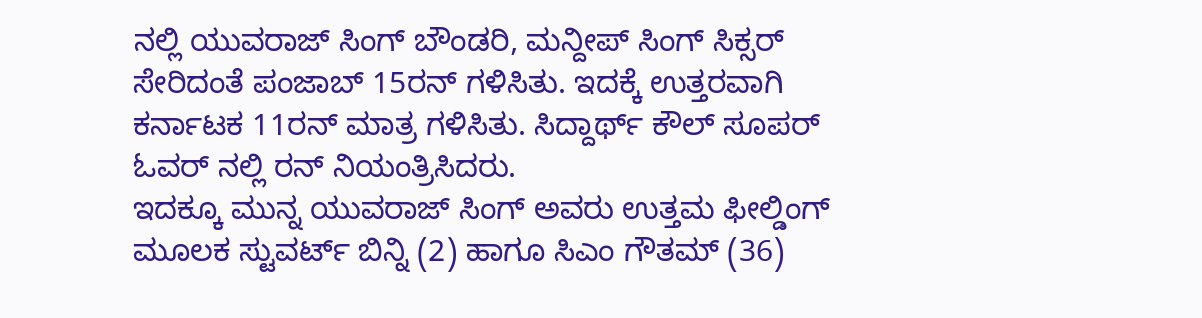ನಲ್ಲಿ ಯುವರಾಜ್ ಸಿಂಗ್ ಬೌಂಡರಿ, ಮನ್ದೀಪ್ ಸಿಂಗ್ ಸಿಕ್ಸರ್ ಸೇರಿದಂತೆ ಪಂಜಾಬ್ 15ರನ್ ಗಳಿಸಿತು. ಇದಕ್ಕೆ ಉತ್ತರವಾಗಿ ಕರ್ನಾಟಕ 11ರನ್ ಮಾತ್ರ ಗಳಿಸಿತು. ಸಿದ್ದಾರ್ಥ್ ಕೌಲ್ ಸೂಪರ್ ಓವರ್ ನಲ್ಲಿ ರನ್ ನಿಯಂತ್ರಿಸಿದರು.
ಇದಕ್ಕೂ ಮುನ್ನ ಯುವರಾಜ್ ಸಿಂಗ್ ಅವರು ಉತ್ತಮ ಫೀಲ್ಡಿಂಗ್ ಮೂಲಕ ಸ್ಟುವರ್ಟ್ ಬಿನ್ನಿ (2) ಹಾಗೂ ಸಿಎಂ ಗೌತಮ್ (36)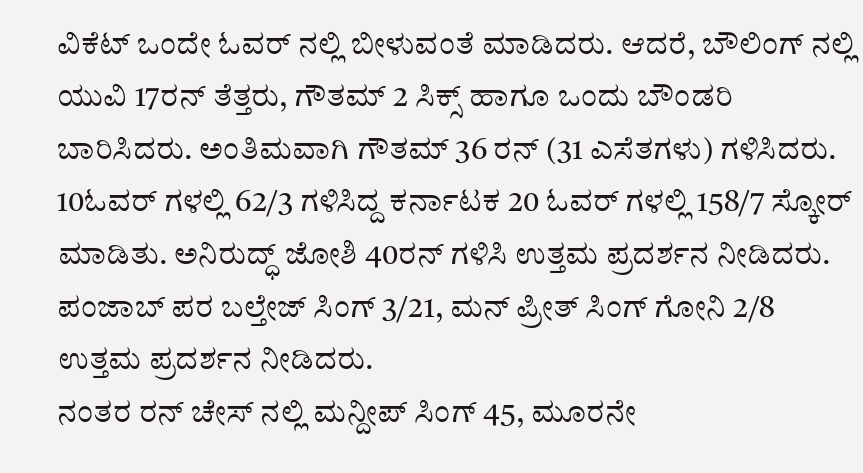ವಿಕೆಟ್ ಒಂದೇ ಓವರ್ ನಲ್ಲಿ ಬೀಳುವಂತೆ ಮಾಡಿದರು. ಆದರೆ, ಬೌಲಿಂಗ್ ನಲ್ಲಿ ಯುವಿ 17ರನ್ ತೆತ್ತರು, ಗೌತಮ್ 2 ಸಿಕ್ಸ್ ಹಾಗೂ ಒಂದು ಬೌಂಡರಿ ಬಾರಿಸಿದರು. ಅಂತಿಮವಾಗಿ ಗೌತಮ್ 36 ರನ್ (31 ಎಸೆತಗಳು) ಗಳಿಸಿದರು.
10ಓವರ್ ಗಳಲ್ಲಿ 62/3 ಗಳಿಸಿದ್ದ ಕರ್ನಾಟಕ 20 ಓವರ್ ಗಳಲ್ಲಿ 158/7 ಸ್ಕೋರ್ ಮಾಡಿತು. ಅನಿರುದ್ಧ್ ಜೋಶಿ 40ರನ್ ಗಳಿಸಿ ಉತ್ತಮ ಪ್ರದರ್ಶನ ನೀಡಿದರು. ಪಂಜಾಬ್ ಪರ ಬಲ್ತೇಜ್ ಸಿಂಗ್ 3/21, ಮನ್ ಪ್ರೀತ್ ಸಿಂಗ್ ಗೋನಿ 2/8 ಉತ್ತಮ ಪ್ರದರ್ಶನ ನೀಡಿದರು.
ನಂತರ ರನ್ ಚೇಸ್ ನಲ್ಲಿ ಮನ್ದೀಪ್ ಸಿಂಗ್ 45, ಮೂರನೇ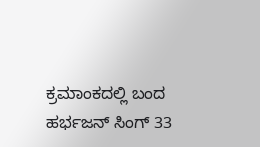ಕ್ರಮಾಂಕದಲ್ಲಿ ಬಂದ ಹರ್ಭಜನ್ ಸಿಂಗ್ 33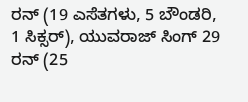ರನ್ (19 ಎಸೆತಗಳು, 5 ಬೌಂಡರಿ, 1 ಸಿಕ್ಸರ್), ಯುವರಾಜ್ ಸಿಂಗ್ 29 ರನ್ (25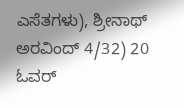ಎಸೆತಗಳು), ಶ್ರೀನಾಥ್ ಅರವಿಂದ್ 4/32) 20 ಓವರ್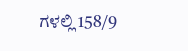ಗಳಲ್ಲಿ 158/9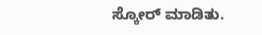ಸ್ಕೋರ್ ಮಾಡಿತು.